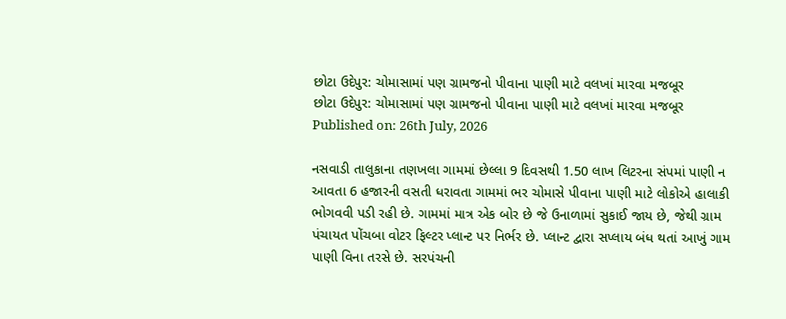છોટા ઉદેપુર: ચોમાસામાં પણ ગ્રામજનો પીવાના પાણી માટે વલખાં મારવા મજબૂર
છોટા ઉદેપુર: ચોમાસામાં પણ ગ્રામજનો પીવાના પાણી માટે વલખાં મારવા મજબૂર
Published on: 26th July, 2026

નસવાડી તાલુકાના તણખલા ગામમાં છેલ્લા 9 દિવસથી 1.50 લાખ લિટરના સંપમાં પાણી ન આવતા 6 હજારની વસતી ધરાવતા ગામમાં ભર ચોમાસે પીવાના પાણી માટે લોકોએ હાલાકી ભોગવવી પડી રહી છે. ગામમાં માત્ર એક બોર છે જે ઉનાળામાં સુકાઈ જાય છે, જેથી ગ્રામ પંચાયત પોંચબા વોટર ફિલ્ટર પ્લાન્ટ પર નિર્ભર છે. પ્લાન્ટ દ્વારા સપ્લાય બંધ થતાં આખું ગામ પાણી વિના તરસે છે. સરપંચની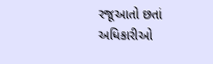રજૂઆતો છતાં અધિકારીઓ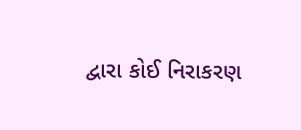દ્વારા કોઈ નિરાકરણ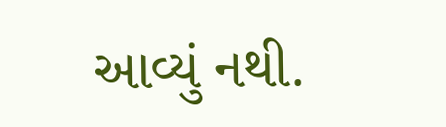આવ્યું નથી.